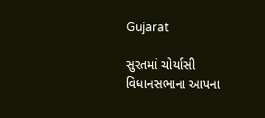Gujarat

સુરતમાં ચોર્યાસી વિધાનસભાના આપના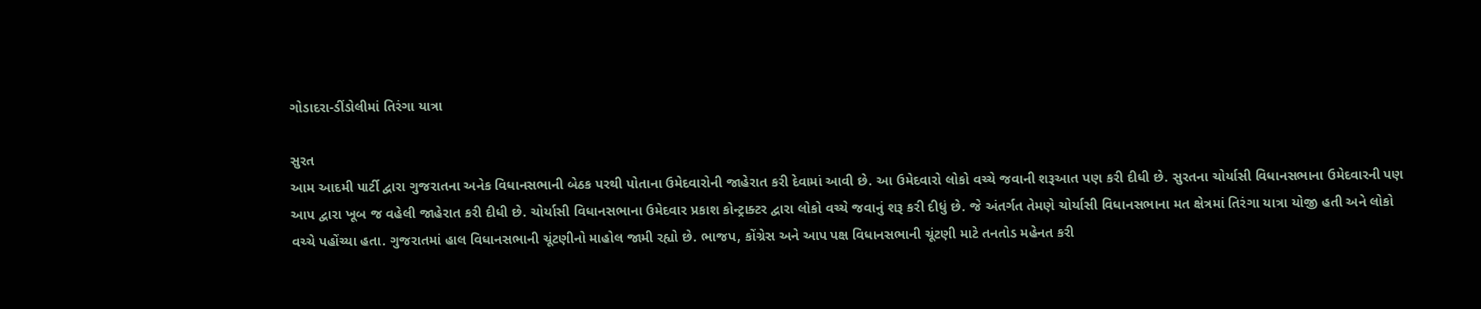ગોડાદરા-ડીંડોલીમાં તિરંગા યાત્રા

સુરત
આમ આદમી પાર્ટી દ્વારા ગુજરાતના અનેક વિધાનસભાની બેઠક પરથી પોતાના ઉમેદવારોની જાહેરાત કરી દેવામાં આવી છે. આ ઉમેદવારો લોકો વચ્ચે જવાની શરૂઆત પણ કરી દીધી છે. સુરતના ચોર્યાસી વિધાનસભાના ઉમેદવારની પણ આપ દ્વારા ખૂબ જ વહેલી જાહેરાત કરી દીધી છે. ચોર્યાસી વિધાનસભાના ઉમેદવાર પ્રકાશ કોન્ટ્રાક્ટર દ્વારા લોકો વચ્ચે જવાનું શરૂ કરી દીધું છે. જે અંતર્ગત તેમણે ચોર્યાસી વિધાનસભાના મત ક્ષેત્રમાં તિરંગા યાત્રા યોજી હતી અને લોકો વચ્ચે પહોંચ્યા હતા. ગુજરાતમાં હાલ વિધાનસભાની ચૂંટણીનો માહોલ જામી રહ્યો છે. ભાજપ, કોંગ્રેસ અને આપ પક્ષ વિધાનસભાની ચૂંટણી માટે તનતોડ મહેનત કરી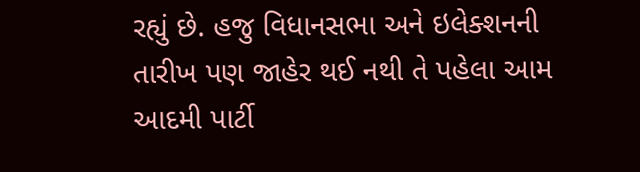રહ્યું છે. હજુ વિધાનસભા અને ઇલેક્શનની તારીખ પણ જાહેર થઈ નથી તે પહેલા આમ આદમી પાર્ટી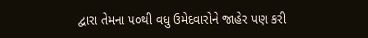દ્વારા તેમના ૫૦થી વધુ ઉમેદવારોને જાહેર પણ કરી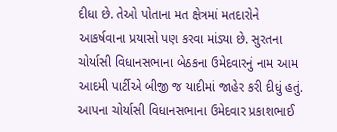દીધા છે. તેઓ પોતાના મત ક્ષેત્રમાં મતદારોને આકર્ષવાના પ્રયાસો પણ કરવા માંડ્યા છે. સુરતના ચોર્યાસી વિધાનસભાના બેઠકના ઉમેદવારનું નામ આમ આદમી પાર્ટીએ બીજી જ યાદીમાં જાહેર કરી દીધું હતું. આપના ચોર્યાસી વિધાનસભાના ઉમેદવાર પ્રકાશભાઈ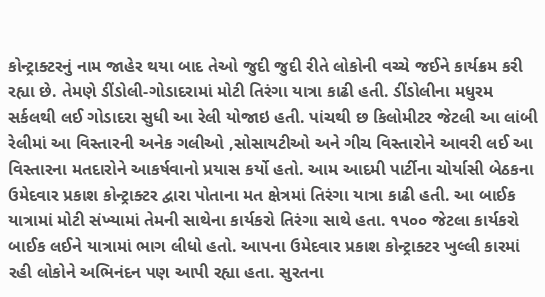કોન્ટ્રાક્ટરનું નામ જાહેર થયા બાદ તેઓ જુદી જુદી રીતે લોકોની વચ્ચે જઈને કાર્યક્રમ કરી રહ્યા છે. તેમણે ડીંડોલી-ગોડાદરામાં મોટી તિરંગા યાત્રા કાઢી હતી. ડીંડોલીના મધુરમ સર્કલથી લઈ ગોડાદરા સુધી આ રેલી યોજાઇ હતી. પાંચથી છ કિલોમીટર જેટલી આ લાંબી રેલીમાં આ વિસ્તારની અનેક ગલીઓ ,સોસાયટીઓ અને ગીચ વિસ્તારોને આવરી લઈ આ વિસ્તારના મતદારોને આકર્ષવાનો પ્રયાસ કર્યો હતો. આમ આદમી પાર્ટીના ચોર્યાસી બેઠકના ઉમેદવાર પ્રકાશ કોન્ટ્રાક્ટર દ્વારા પોતાના મત ક્ષેત્રમાં તિરંગા યાત્રા કાઢી હતી. આ બાઈક યાત્રામાં મોટી સંખ્યામાં તેમની સાથેના કાર્યકરો તિરંગા સાથે હતા. ૧૫૦૦ જેટલા કાર્યકરો બાઈક લઈને યાત્રામાં ભાગ લીધો હતો. આપના ઉમેદવાર પ્રકાશ કોન્ટ્રાક્ટર ખુલ્લી કારમાં રહી લોકોને અભિનંદન પણ આપી રહ્યા હતા. સુરતના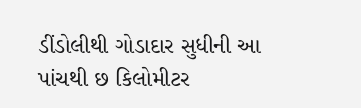ડીંડોલીથી ગોડાદાર સુધીની આ પાંચથી છ કિલોમીટર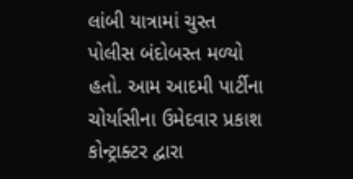લાંબી યાત્રામાં ચુસ્ત પોલીસ બંદોબસ્ત મળ્યો હતો. આમ આદમી પાર્ટીના ચોર્યાસીના ઉમેદવાર પ્રકાશ કોન્ટ્રાક્ટર દ્વારા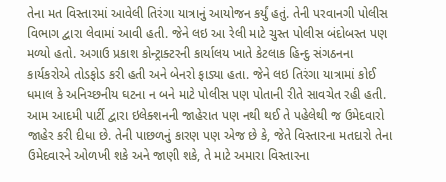તેના મત વિસ્તારમાં આવેલી તિરંગા યાત્રાનું આયોજન કર્યું હતું. તેની પરવાનગી પોલીસ વિભાગ દ્વારા લેવામાં આવી હતી. જેને લઇ આ રેલી માટે ચુસ્ત પોલીસ બંદોબસ્ત પણ મળ્યો હતો. અગાઉ પ્રકાશ કોન્ટ્રાક્ટરની કાર્યાલય ખાતે કેટલાક હિન્દુ સંગઠનના કાર્યકરોએ તોડફોડ કરી હતી અને બેનરો ફાડ્યા હતા. જેને લઇ તિરંગા યાત્રામાં કોઈ ધમાલ કે અનિચ્છનીય ઘટના ન બને માટે પોલીસ પણ પોતાની રીતે સાવચેત રહી હતી. આમ આદમી પાર્ટી દ્વારા ઇલેક્શનની જાહેરાત પણ નથી થઈ તે પહેલેથી જ ઉમેદવારો જાહેર કરી દીધા છે. તેની પાછળનું કારણ પણ એજ છે કે, જેતે વિસ્તારના મતદારો તેના ઉમેદવારને ઓળખી શકે અને જાણી શકે, તે માટે અમારા વિસ્તારના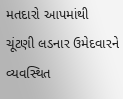મતદારો આપમાંથી ચૂંટણી લડનાર ઉમેદવારને વ્યવસ્થિત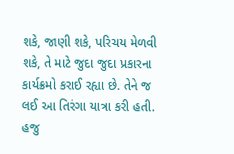શકે, જાણી શકે, પરિચય મેળવી શકે, તે માટે જુદા જુદા પ્રકારના કાર્યક્રમો કરાઈ રહ્યા છે. તેને જ લઈ આ તિરંગા યાત્રા કરી હતી. હજુ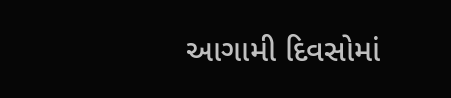આગામી દિવસોમાં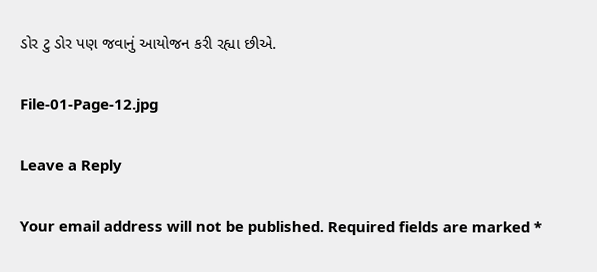ડોર ટુ ડોર પણ જવાનું આયોજન કરી રહ્યા છીએ.

File-01-Page-12.jpg

Leave a Reply

Your email address will not be published. Required fields are marked *